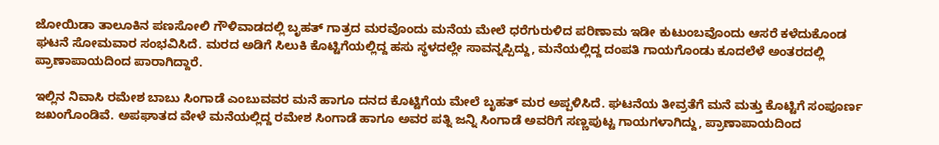ಜೋಯಿಡಾ ತಾಲೂಕಿನ ಪಣಸೋಲಿ ಗೌಳಿವಾಡದಲ್ಲಿ ಬೃಹತ್ ಗಾತ್ರದ ಮರವೊಂದು ಮನೆಯ ಮೇಲೆ ಧರೆಗುರುಳಿದ ಪರಿಣಾಮ ಇಡೀ ಕುಟುಂಬವೊಂದು ಆಸರೆ ಕಳೆದುಕೊಂಡ ಘಟನೆ ಸೋಮವಾರ ಸಂಭವಿಸಿದೆ. ಮರದ ಅಡಿಗೆ ಸಿಲುಕಿ ಕೊಟ್ಟಿಗೆಯಲ್ಲಿದ್ದ ಹಸು ಸ್ಥಳದಲ್ಲೇ ಸಾವನ್ನಪ್ಪಿದ್ದು, ಮನೆಯಲ್ಲಿದ್ದ ದಂಪತಿ ಗಾಯಗೊಂಡು ಕೂದಲೆಳೆ ಅಂತರದಲ್ಲಿ ಪ್ರಾಣಾಪಾಯದಿಂದ ಪಾರಾಗಿದ್ದಾರೆ.

ಇಲ್ಲಿನ ನಿವಾಸಿ ರಮೇಶ ಬಾಬು ಸಿಂಗಾಡೆ ಎಂಬುವವರ ಮನೆ ಹಾಗೂ ದನದ ಕೊಟ್ಟಿಗೆಯ ಮೇಲೆ ಬೃಹತ್ ಮರ ಅಪ್ಪಳಿಸಿದೆ. ಘಟನೆಯ ತೀವ್ರತೆಗೆ ಮನೆ ಮತ್ತು ಕೊಟ್ಟಿಗೆ ಸಂಪೂರ್ಣ ಜಖಂಗೊಂಡಿವೆ. ಅಪಘಾತದ ವೇಳೆ ಮನೆಯಲ್ಲಿದ್ದ ರಮೇಶ ಸಿಂಗಾಡೆ ಹಾಗೂ ಅವರ ಪತ್ನಿ ಜನ್ನಿ ಸಿಂಗಾಡೆ ಅವರಿಗೆ ಸಣ್ಣಪುಟ್ಟ ಗಾಯಗಳಾಗಿದ್ದು, ಪ್ರಾಣಾಪಾಯದಿಂದ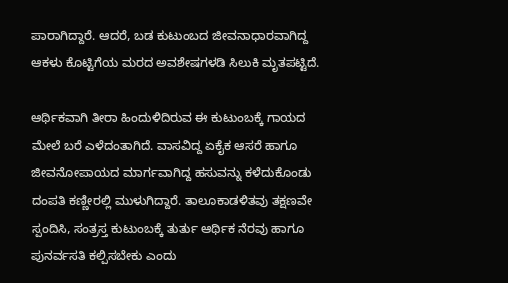ಪಾರಾಗಿದ್ದಾರೆ. ಆದರೆ, ಬಡ ಕುಟುಂಬದ ಜೀವನಾಧಾರವಾಗಿದ್ದ ಆಕಳು ಕೊಟ್ಟಿಗೆಯ ಮರದ ಅವಶೇಷಗಳಡಿ ಸಿಲುಕಿ ಮೃತಪಟ್ಟಿದೆ.

ಆರ್ಥಿಕವಾಗಿ ತೀರಾ ಹಿಂದುಳಿದಿರುವ ಈ ಕುಟುಂಬಕ್ಕೆ ಗಾಯದ ಮೇಲೆ ಬರೆ ಎಳೆದಂತಾಗಿದೆ. ವಾಸವಿದ್ದ ಏಕೈಕ ಆಸರೆ ಹಾಗೂ ಜೀವನೋಪಾಯದ ಮಾರ್ಗವಾಗಿದ್ದ ಹಸುವನ್ನು ಕಳೆದುಕೊಂಡು ದಂಪತಿ ಕಣ್ಣೀರಲ್ಲಿ ಮುಳುಗಿದ್ದಾರೆ. ತಾಲೂಕಾಡಳಿತವು ತಕ್ಷಣವೇ ಸ್ಪಂದಿಸಿ, ಸಂತ್ರಸ್ತ ಕುಟುಂಬಕ್ಕೆ ತುರ್ತು ಆರ್ಥಿಕ ನೆರವು ಹಾಗೂ ಪುನರ್ವಸತಿ ಕಲ್ಪಿಸಬೇಕು ಎಂದು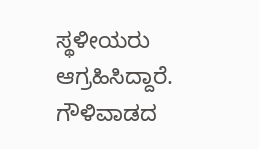ಸ್ಥಳೀಯರು ಆಗ್ರಹಿಸಿದ್ದಾರೆ.
ಗೌಳಿವಾಡದ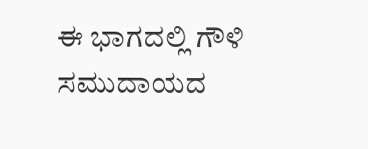ಈ ಭಾಗದಲ್ಲಿ ಗೌಳಿ ಸಮುದಾಯದ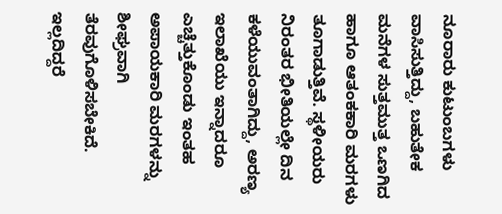ನೂರಾರು ಕುಟುಂಬಗಳು ವಾಸಿಸುತ್ತಿದ್ದು, ಬಹುತೇಕ ಮನೆಗಳ ಸುತ್ತಮುತ್ತ ಒಣಗಿದ ಹಾಗೂ ಆತಂಕಕಾರಿ ಮರಗಳು ತೂಗಾಡುತ್ತಿವೆ. ಸ್ಥಳೀಯರು ನಿರಂತರ ಭೀತಿಯಲ್ಲೇ ದಿನ ಕಳೆಯುವಂತಾಗಿದ್ದು, ಅರಣ್ಯ ಇಲಾಖೆಯು ಇನ್ನಾದರೂ ಎಚ್ಚೆತ್ತುಕೊಂಡು ಇಂತಹ ಅಪಾಯಕಾರಿ ಮರಗಳನ್ನು ಶೀಘ್ರವಾಗಿ ತೆರವುಗೊಳಿಸಬೇಕಿದೆ. ಇಲ್ಲದಿದ್ದರೆ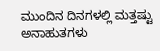ಮುಂದಿನ ದಿನಗಳಲ್ಲಿ ಮತ್ತಷ್ಟು ಅನಾಹುತಗಳು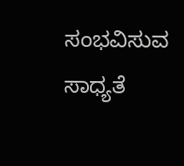ಸಂಭವಿಸುವ ಸಾಧ್ಯತೆ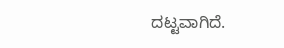ದಟ್ಟವಾಗಿದೆ.